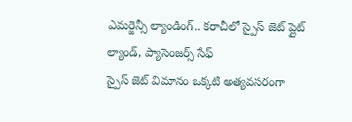ఎమర్జెన్సీ ల్యాండింగ్.. కరాచీలో స్పైస్ జెట్ ప్లైట్ ల్యాండ్, ప్యాసెంజర్స్ సేఫ్
స్పైస్ జెట్ విమానం ఒక్కటి అత్యవసరంగా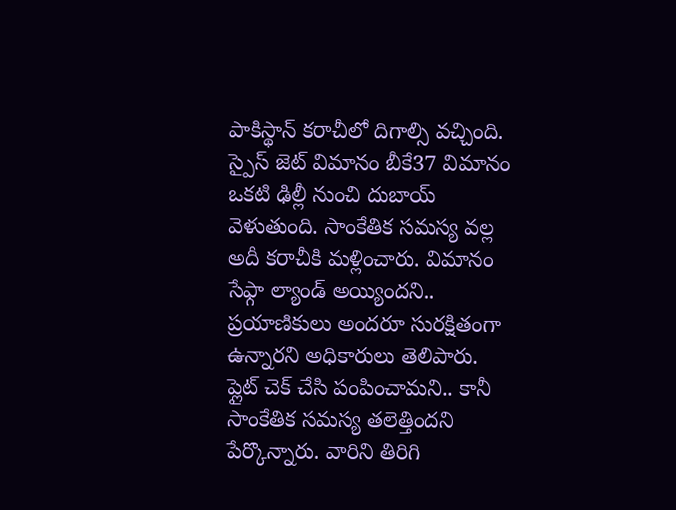పాకిస్థాన్ కరాచీలో దిగాల్సి వచ్చింది. స్పైస్ జెట్ విమానం బీకే37 విమానం ఒకటి ఢిల్లీ నుంచి దుబాయ్ వెళుతుంది. సాంకేతిక సమస్య వల్ల అదీ కరాచీకి మళ్లించారు. విమానం సేఫ్గా ల్యాండ్ అయ్యిందని.. ప్రయాణికులు అందరూ సురక్షితంగా ఉన్నారని అధికారులు తెలిపారు.
ప్లైట్ చెక్ చేసి పంపించామని.. కానీ సాంకేతిక సమస్య తలెత్తిందని పేర్కొన్నారు. వారిని తిరిగి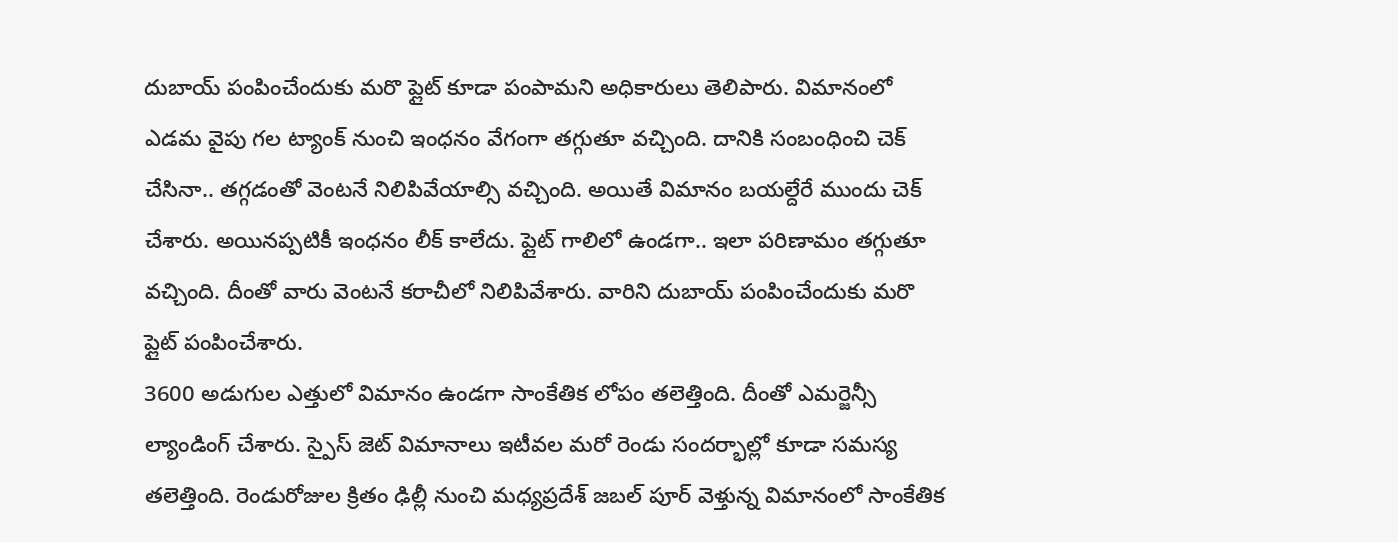దుబాయ్ పంపించేందుకు మరొ ప్లైట్ కూడా పంపామని అధికారులు తెలిపారు. విమానంలో ఎడమ వైపు గల ట్యాంక్ నుంచి ఇంధనం వేగంగా తగ్గుతూ వచ్చింది. దానికి సంబంధించి చెక్ చేసినా.. తగ్గడంతో వెంటనే నిలిపివేయాల్సి వచ్చింది. అయితే విమానం బయల్దేరే ముందు చెక్ చేశారు. అయినప్పటికీ ఇంధనం లీక్ కాలేదు. ప్లైట్ గాలిలో ఉండగా.. ఇలా పరిణామం తగ్గుతూ వచ్చింది. దీంతో వారు వెంటనే కరాచీలో నిలిపివేశారు. వారిని దుబాయ్ పంపించేందుకు మరొ ప్లైట్ పంపించేశారు.
3600 అడుగుల ఎత్తులో విమానం ఉండగా సాంకేతిక లోపం తలెత్తింది. దీంతో ఎమర్జెన్సీ ల్యాండింగ్ చేశారు. స్పైస్ జెట్ విమానాలు ఇటీవల మరో రెండు సందర్భాల్లో కూడా సమస్య తలెత్తింది. రెండురోజుల క్రితం ఢిల్లీ నుంచి మధ్యప్రదేశ్ జబల్ పూర్ వెళ్తున్న విమానంలో సాంకేతిక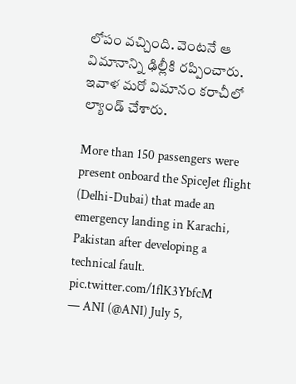లోపం వచ్చింది. వెంటనే ఆ విమానాన్ని ఢిల్లీకి రప్పించారు. ఇవాళ మరో విమానం కరాచీలో ల్యాండ్ చేశారు.

More than 150 passengers were present onboard the SpiceJet flight (Delhi-Dubai) that made an emergency landing in Karachi, Pakistan after developing a technical fault. pic.twitter.com/1flK3YbfcM
— ANI (@ANI) July 5,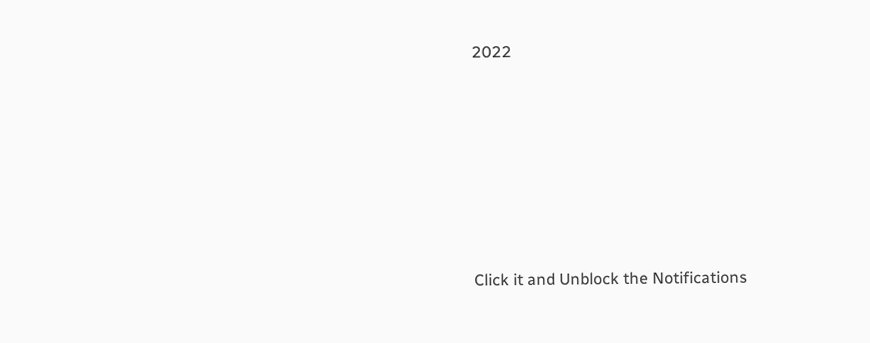2022












Click it and Unblock the Notifications